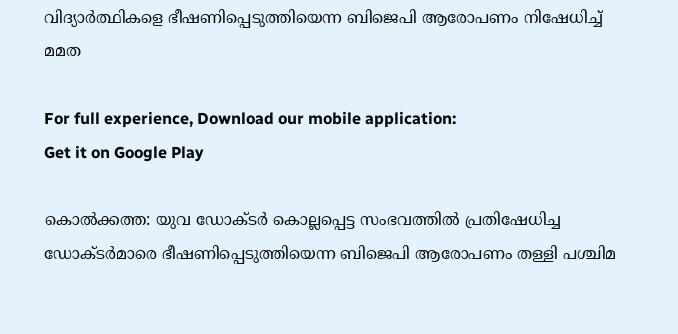വിദ്യാര്‍ത്ഥികളെ ഭീഷണിപ്പെടുത്തിയെന്ന ബിജെപി ആരോപണം നിഷേധിച്ച് മമത

For full experience, Download our mobile application:
Get it on Google Play

കൊല്‍ക്കത്ത: യുവ ഡോക്ടര്‍ കൊല്ലപ്പെട്ട സംഭവത്തില്‍ പ്രതിഷേധിച്ച ഡോക്ടര്‍മാരെ ഭീഷണിപ്പെടുത്തിയെന്ന ബിജെപി ആരോപണം തള്ളി പശ്ചിമ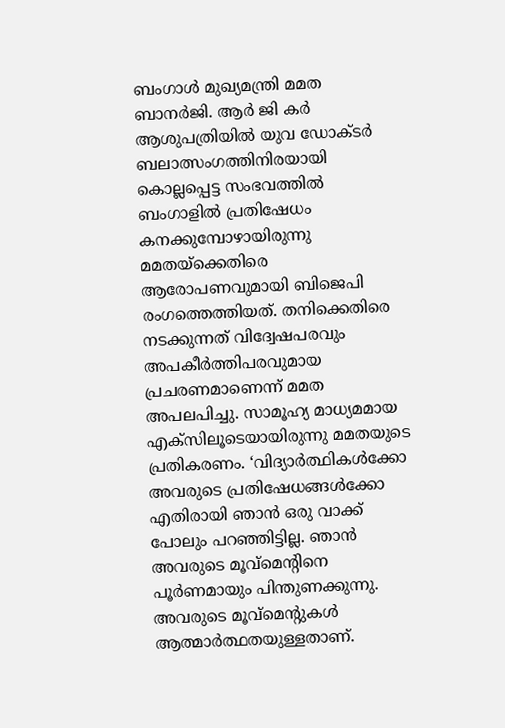ബംഗാള്‍ മുഖ്യമന്ത്രി മമത ബാനര്‍ജി. ആര്‍ ജി കര്‍ ആശുപത്രിയില്‍ യുവ ഡോക്ടര്‍ ബലാത്സംഗത്തിനിരയായി കൊല്ലപ്പെട്ട സംഭവത്തില്‍ ബംഗാളില്‍ പ്രതിഷേധം കനക്കുമ്പോഴായിരുന്നു മമതയ്‌ക്കെതിരെ ആരോപണവുമായി ബിജെപി രംഗത്തെത്തിയത്. തനിക്കെതിരെ നടക്കുന്നത് വിദ്വേഷപരവും അപകീര്‍ത്തിപരവുമായ പ്രചരണമാണെന്ന് മമത അപലപിച്ചു. സാമൂഹ്യ മാധ്യമമായ എക്‌സിലൂടെയായിരുന്നു മമതയുടെ പ്രതികരണം. ‘വിദ്യാര്‍ത്ഥികള്‍ക്കോ അവരുടെ പ്രതിഷേധങ്ങള്‍ക്കോ എതിരായി ഞാന്‍ ഒരു വാക്ക് പോലും പറഞ്ഞിട്ടില്ല. ഞാന്‍ അവരുടെ മൂവ്‌മെൻ്റിനെ പൂര്‍ണമായും പിന്തുണക്കുന്നു. അവരുടെ മൂവ്‌മെന്റുകള്‍ ആത്മാര്‍ത്ഥതയുള്ളതാണ്.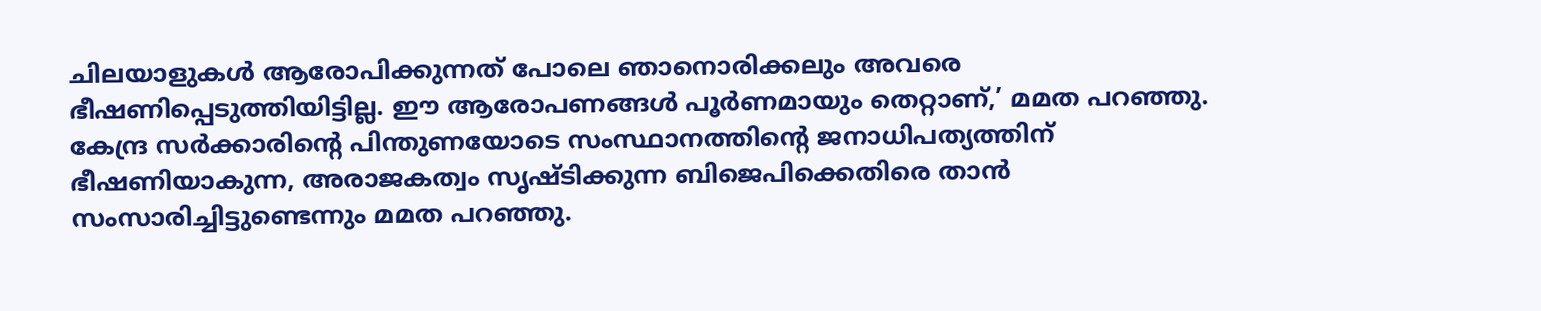ചിലയാളുകള്‍ ആരോപിക്കുന്നത് പോലെ ഞാനൊരിക്കലും അവരെ ഭീഷണിപ്പെടുത്തിയിട്ടില്ല. ഈ ആരോപണങ്ങള്‍ പൂര്‍ണമായും തെറ്റാണ്,’ മമത പറഞ്ഞു. കേന്ദ്ര സര്‍ക്കാരിന്റെ പിന്തുണയോടെ സംസ്ഥാനത്തിന്റെ ജനാധിപത്യത്തിന് ഭീഷണിയാകുന്ന, അരാജകത്വം സൃഷ്ടിക്കുന്ന ബിജെപിക്കെതിരെ താന്‍ സംസാരിച്ചിട്ടുണ്ടെന്നും മമത പറഞ്ഞു.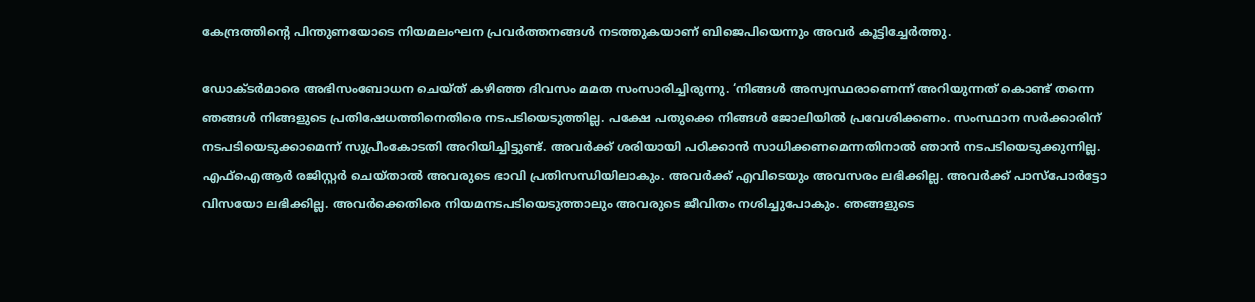കേന്ദ്രത്തിന്റെ പിന്തുണയോടെ നിയമലംഘന പ്രവര്‍ത്തനങ്ങള്‍ നടത്തുകയാണ് ബിജെപിയെന്നും അവര്‍ കൂട്ടിച്ചേര്‍ത്തു.

ഡോക്ടർമാരെ അഭിസംബോധന ചെയ്ത് കഴിഞ്ഞ ദിവസം മമത സംസാരിച്ചിരുന്നു. ‘നിങ്ങള്‍ അസ്വസ്ഥരാണെന്ന് അറിയുന്നത് കൊണ്ട് തന്നെ ഞങ്ങള്‍ നിങ്ങളുടെ പ്രതിഷേധത്തിനെതിരെ നടപടിയെടുത്തില്ല. പക്ഷേ പതുക്കെ നിങ്ങള്‍ ജോലിയില്‍ പ്രവേശിക്കണം. സംസ്ഥാന സര്‍ക്കാരിന് നടപടിയെടുക്കാമെന്ന് സുപ്രീംകോടതി അറിയിച്ചിട്ടുണ്ട്. അവര്‍ക്ക് ശരിയായി പഠിക്കാന്‍ സാധിക്കണമെന്നതിനാല്‍ ഞാന്‍ നടപടിയെടുക്കുന്നില്ല. എഫ്‌ഐആര്‍ രജിസ്റ്റര്‍ ചെയ്താല്‍ അവരുടെ ഭാവി പ്രതിസന്ധിയിലാകും. അവര്‍ക്ക് എവിടെയും അവസരം ലഭിക്കില്ല. അവര്‍ക്ക് പാസ്‌പോര്‍ട്ടോ വിസയോ ലഭിക്കില്ല. അവര്‍ക്കെതിരെ നിയമനടപടിയെടുത്താലും അവരുടെ ജീവിതം നശിച്ചുപോകും. ഞങ്ങളുടെ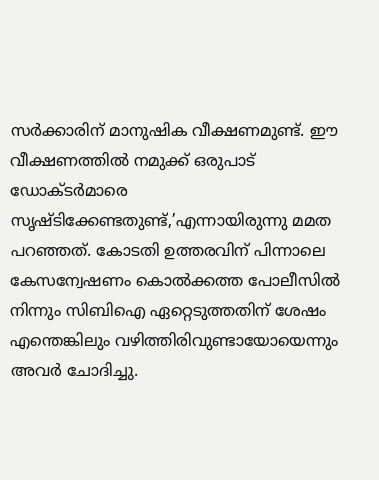സര്‍ക്കാരിന് മാനുഷിക വീക്ഷണമുണ്ട്. ഈ വീക്ഷണത്തില്‍ നമുക്ക് ഒരുപാട് ഡോക്ടര്‍മാരെ സൃഷ്ടിക്കേണ്ടതുണ്ട്,’എന്നായിരുന്നു മമത പറഞ്ഞത്. കോടതി ഉത്തരവിന് പിന്നാലെ കേസന്വേഷണം കൊല്‍ക്കത്ത പോലീസില്‍ നിന്നും സിബിഐ ഏറ്റെടുത്തതിന് ശേഷം എന്തെങ്കിലും വഴിത്തിരിവുണ്ടായോയെന്നും അവര്‍ ചോദിച്ചു.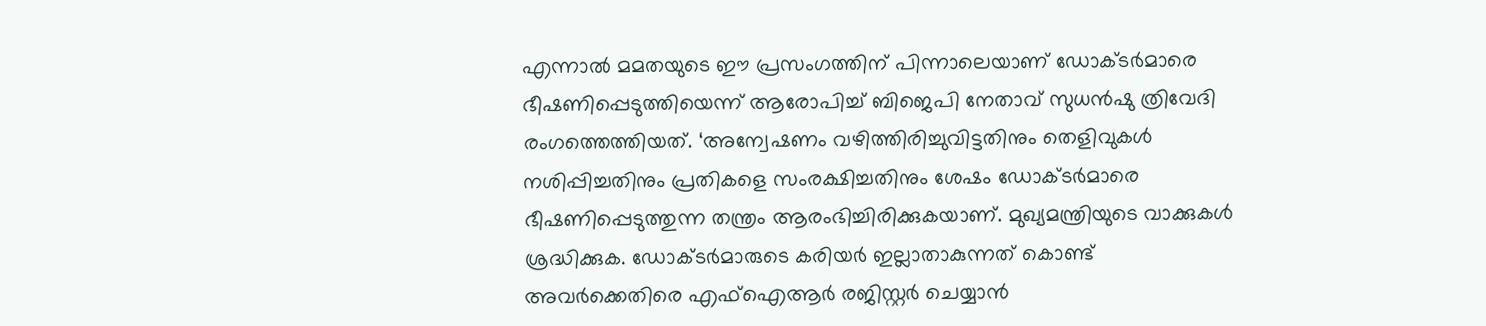എന്നാല്‍ മമതയുടെ ഈ പ്രസംഗത്തിന് പിന്നാലെയാണ് ഡോക്ടര്‍മാരെ ഭീഷണിപ്പെടുത്തിയെന്ന് ആരോപിച്ച് ബിജെപി നേതാവ് സുധന്‍ഷു ത്രിവേദി രംഗത്തെത്തിയത്. ‘അന്വേഷണം വഴിത്തിരിച്ചുവിട്ടതിനും തെളിവുകള്‍ നശിപ്പിച്ചതിനും പ്രതികളെ സംരക്ഷിച്ചതിനും ശേഷം ഡോക്ടര്‍മാരെ ഭീഷണിപ്പെടുത്തുന്ന തന്ത്രം ആരംഭിച്ചിരിക്കുകയാണ്. മുഖ്യമന്ത്രിയുടെ വാക്കുകള്‍ ശ്രദ്ധിക്കുക. ഡോക്ടര്‍മാരുടെ കരിയര്‍ ഇല്ലാതാകുന്നത് കൊണ്ട് അവര്‍ക്കെതിരെ എഫ്‌ഐആര്‍ രജിസ്റ്റര്‍ ചെയ്യാന്‍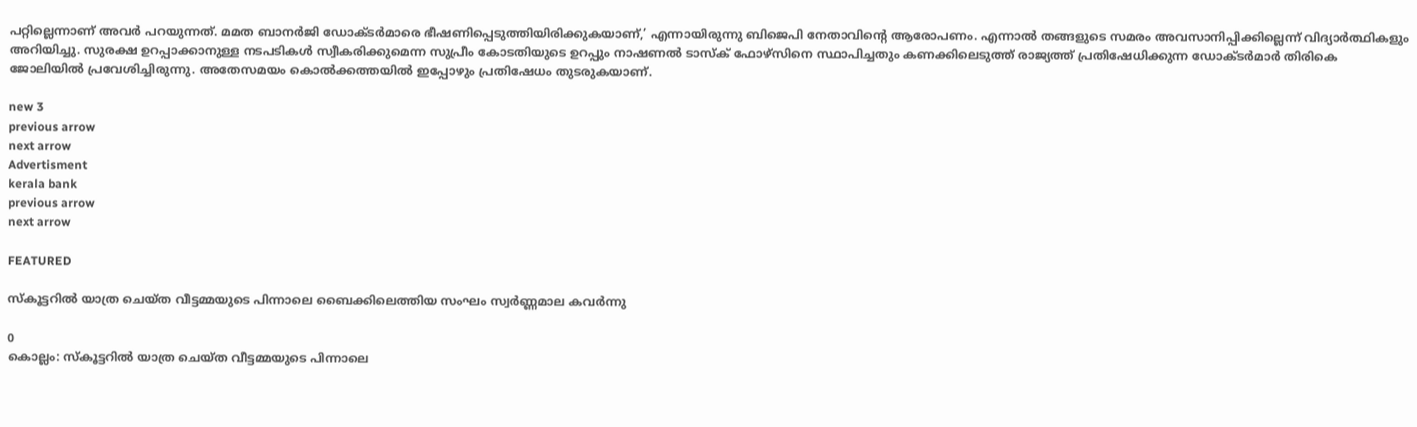പറ്റില്ലെന്നാണ് അവര്‍ പറയുന്നത്. മമത ബാനര്‍ജി ഡോക്ടര്‍മാരെ ഭീഷണിപ്പെടുത്തിയിരിക്കുകയാണ്,’ എന്നായിരുന്നു ബിജെപി നേതാവിന്റെ ആരോപണം. എന്നാല്‍ തങ്ങളുടെ സമരം അവസാനിപ്പിക്കില്ലെന്ന് വിദ്യാര്‍ത്ഥികളും അറിയിച്ചു. സുരക്ഷ ഉറപ്പാക്കാനുള്ള നടപടികള്‍ സ്വീകരിക്കുമെന്ന സുപ്രീം കോടതിയുടെ ഉറപ്പും നാഷണല്‍ ടാസ്‌ക് ഫോഴ്‌സിനെ സ്ഥാപിച്ചതും കണക്കിലെടുത്ത് രാജ്യത്ത് പ്രതിഷേധിക്കുന്ന ഡോക്ടര്‍മാര്‍ തിരികെ ജോലിയില്‍ പ്രവേശിച്ചിരുന്നു. അതേസമയം കൊല്‍ക്കത്തയില്‍ ഇപ്പോഴും പ്രതിഷേധം തുടരുകയാണ്.

new 3
previous arrow
next arrow
Advertisment
kerala bank
previous arrow
next arrow

FEATURED

സ്കൂട്ടറിൽ യാത്ര ചെയ്ത വീട്ടമ്മയുടെ പിന്നാലെ ബൈക്കിലെത്തിയ സംഘം സ്വർണ്ണമാല കവർന്നു

0
കൊല്ലം: സ്കൂട്ടറിൽ യാത്ര ചെയ്ത വീട്ടമ്മയുടെ പിന്നാലെ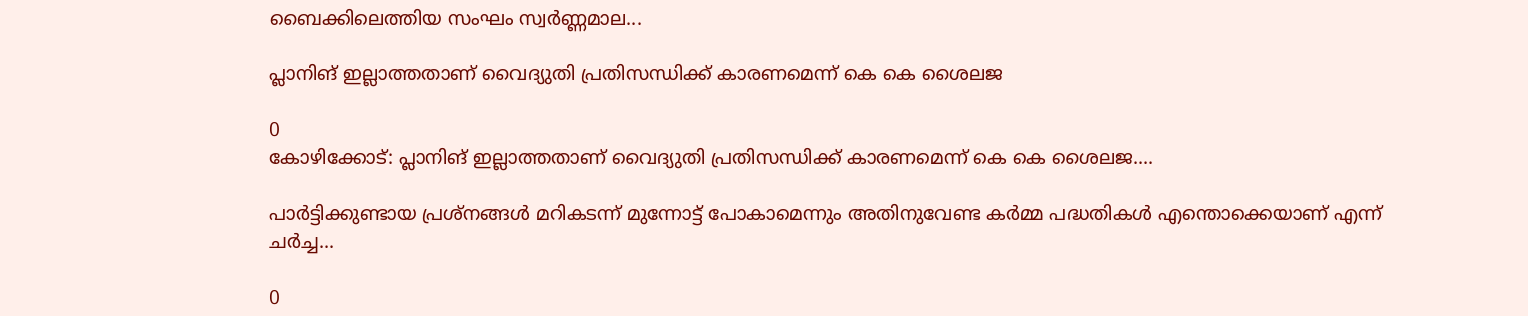ബൈക്കിലെത്തിയ സംഘം സ്വർണ്ണമാല...

പ്ലാനിങ് ഇല്ലാത്തതാണ് വൈദ്യുതി പ്രതിസന്ധിക്ക് കാരണമെന്ന് കെ കെ ശൈലജ

0
കോഴിക്കോട്: പ്ലാനിങ് ഇല്ലാത്തതാണ് വൈദ്യുതി പ്രതിസന്ധിക്ക് കാരണമെന്ന് കെ കെ ശൈലജ....

പാർട്ടിക്കുണ്ടായ പ്രശ്നങ്ങൾ മറികടന്ന് മുന്നോട്ട് പോകാമെന്നും അതിനുവേണ്ട കർമ്മ പദ്ധതികൾ എന്തൊക്കെയാണ് എന്ന് ചർച്ച...

0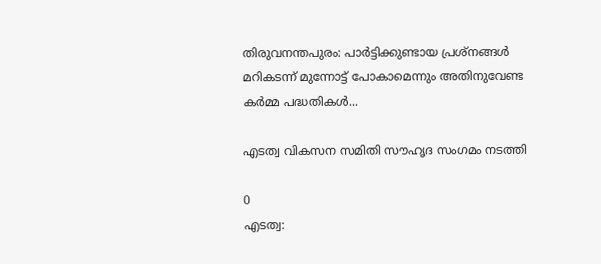തിരുവനന്തപുരം: പാർട്ടിക്കുണ്ടായ പ്രശ്നങ്ങൾ മറികടന്ന് മുന്നോട്ട് പോകാമെന്നും അതിനുവേണ്ട കർമ്മ പദ്ധതികൾ...

എടത്വ വികസന സമിതി സൗഹൃദ സംഗമം നടത്തി

0
എടത്വ: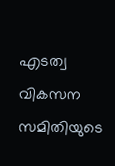എടത്വ വികസന സമിതിയുടെ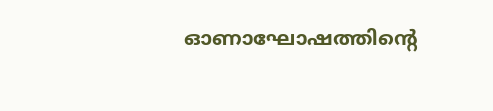ഓണാഘോഷത്തിന്റെ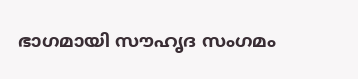ഭാഗമായി സൗഹൃദ സംഗമം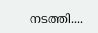നടത്തി....